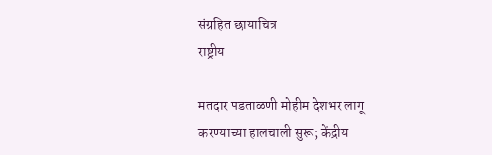संग्रहित छायाचित्र
राष्ट्रीय

मतदार पडताळणी मोहीम देशभर लागू करण्याच्या हालचाली सुरू; केंद्रीय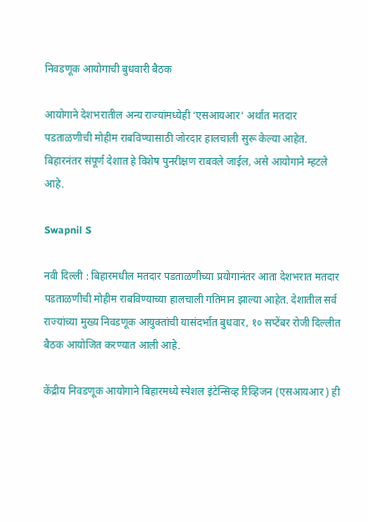निवडणूक आयोगाची बुधवारी बैठक

आयोगाने देशभरातील अन्य राज्यांमध्येही ‘एसआयआर’ अर्थात मतदार पडताळणीची मोहीम राबविण्यासाठी जोरदार हालचाली सुरू केल्या आहेत. बिहारनंतर संपूर्ण देशात हे विशेष पुनरीक्षण राबवले जाईल, असे आयोगाने म्हटले आहे.

Swapnil S

नवी दिल्ली : बिहारमधील मतदार पडताळणीच्या प्रयोगानंतर आता देशभरात मतदार पडताळणीची मोहीम राबविण्याच्या हालचाली गतिमान झाल्या आहेत. देशातील सर्व राज्यांच्या मुख्य निवडणूक आयुक्तांची यासंदर्भात बुधवार, १० सप्टेंबर रोजी दिल्लीत बैठक आयोजित करण्यात आली आहे.

केंद्रीय निवडणूक आयोगाने बिहारमध्ये स्पेशल इंटेन्सिव्ह रिव्हिजन (एसआयआर) ही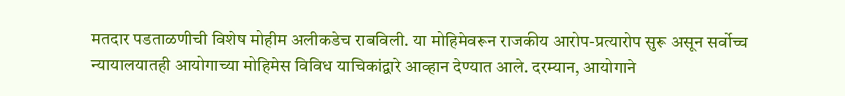मतदार पडताळणीची विशेष मोहीम अलीकडेच राबविली. या मोहिमेवरून राजकीय आरोप-प्रत्यारोप सुरू असून सर्वोच्च न्यायालयातही आयोगाच्या मोहिमेस विविध याचिकांद्वारे आव्हान देण्यात आले. दरम्यान, आयोगाने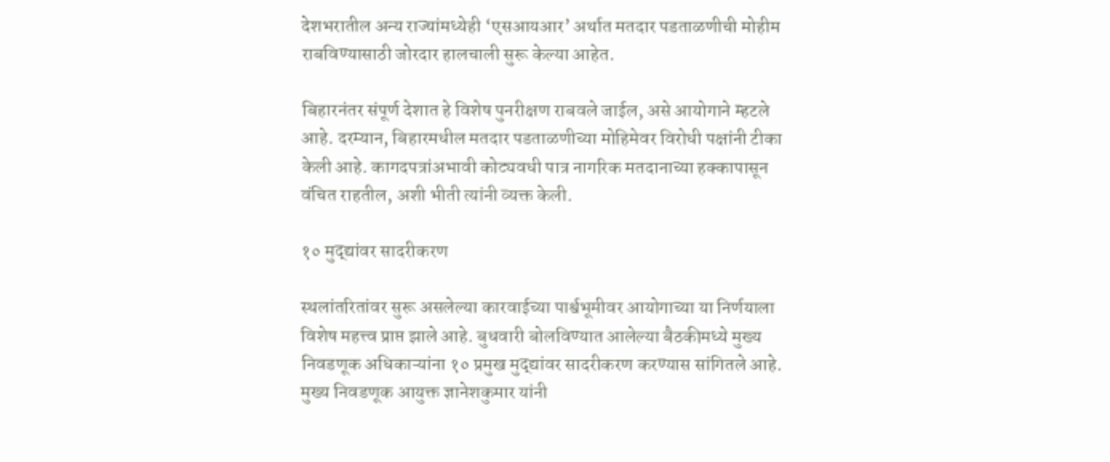देशभरातील अन्य राज्यांमध्येही ‘एसआयआर’ अर्थात मतदार पडताळणीची मोहीम राबविण्यासाठी जोरदार हालचाली सुरू केल्या आहेत.

बिहारनंतर संपूर्ण देशात हे विशेष पुनरीक्षण राबवले जाईल, असे आयोगाने म्हटले आहे. दरम्यान, बिहारमधील मतदार पडताळणीच्या मोहिमेवर विरोधी पक्षांनी टीका केली आहे. कागदपत्रांअभावी कोट्यवधी पात्र नागरिक मतदानाच्या हक्कापासून वंचित राहतील, अशी भीती त्यांनी व्यक्त केली.

१० मुद्द्यांवर सादरीकरण

स्थलांतरितांवर सुरू असलेल्या कारवाईच्या पार्श्वभूमीवर आयोगाच्या या निर्णयाला विशेष महत्त्व प्राप्त झाले आहे. बुधवारी बोलविण्यात आलेल्या बैठकीमध्ये मुख्य निवडणूक अधिकाऱ्यांना १० प्रमुख मुद्द्यांवर सादरीकरण करण्यास सांगितले आहे. मुख्य निवडणूक आयुक्त ज्ञानेशकुमार यांनी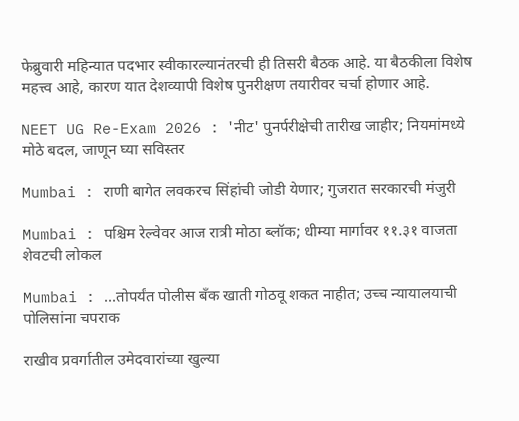फेब्रुवारी महिन्यात पदभार स्वीकारल्यानंतरची ही तिसरी बैठक आहे. या बैठकीला विशेष महत्त्व आहे, कारण यात देशव्यापी विशेष पुनरीक्षण तयारीवर चर्चा होणार आहे.

NEET UG Re-Exam 2026 : 'नीट' पुनर्परीक्षेची तारीख जाहीर; नियमांमध्ये मोठे बदल, जाणून घ्या सविस्तर

Mumbai : राणी बागेत लवकरच सिंहांची जोडी येणार; गुजरात सरकारची मंजुरी

Mumbai : पश्चिम रेल्वेवर आज रात्री मोठा ब्लॉक; धीम्या मार्गावर ११.३१ वाजता शेवटची लोकल

Mumbai : ...तोपर्यंत पोलीस बँक खाती गोठवू शकत नाहीत; उच्च न्यायालयाची पोलिसांना चपराक

राखीव प्रवर्गातील उमेदवारांच्या खुल्या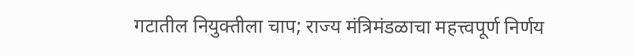गटातील नियुक्तीला चाप; राज्य मंत्रिमंडळाचा महत्त्वपूर्ण निर्णय